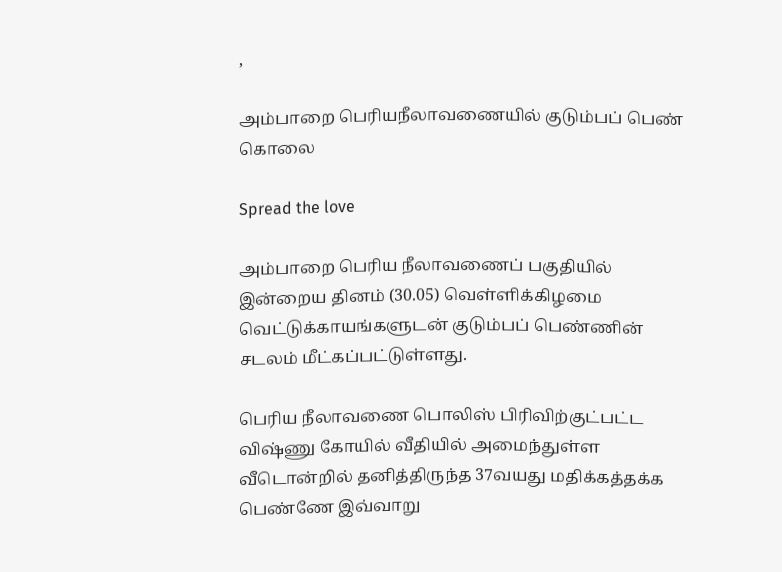,

அம்பாறை பெரியநீலாவணையில் குடும்பப் பெண் கொலை

Spread the love

அம்பாறை பெரிய நீலாவணைப் பகுதியில் இன்றைய தினம் (30.05) வெள்ளிக்கிழமை வெட்டுக்காயங்களுடன் குடும்பப் பெண்ணின் சடலம் மீட்கப்பட்டுள்ளது.

பெரிய நீலாவணை பொலிஸ் பிரிவிற்குட்பட்ட விஷ்ணு கோயில் வீதியில் அமைந்துள்ள வீடொன்றில் தனித்திருந்த 37வயது மதிக்கத்தக்க பெண்ணே இவ்வாறு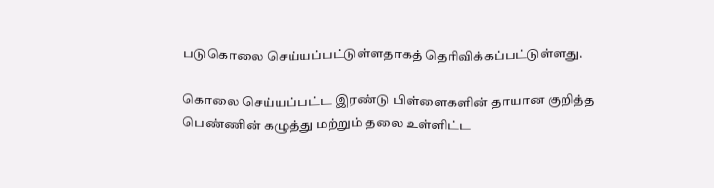படுகொலை செய்யப்பட்டுள்ளதாகத் தெரிவிக்கப்பட்டுள்ளது.

கொலை செய்யப்பட்ட இரண்டு பிள்ளைகளின் தாயான குறித்த பெண்ணின் கழுத்து மற்றும் தலை உள்ளிட்ட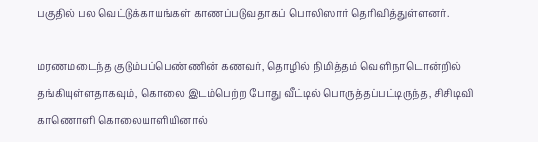பகுதில் பல வெட்டுக்காயங்கள் காணப்படுவதாகப் பொலிஸார் தெரிவித்துள்ளனர்.

மரணமடைந்த குடும்பப்பெண்ணின் கணவர், தொழில் நிமித்தம் வெளிநாடொன்றில் தங்கியுள்ளதாகவும், கொலை இடம்பெற்ற போது வீட்டில் பொருத்தப்பட்டிருந்த, சிசிடிவி காணொளி கொலையாளியினால்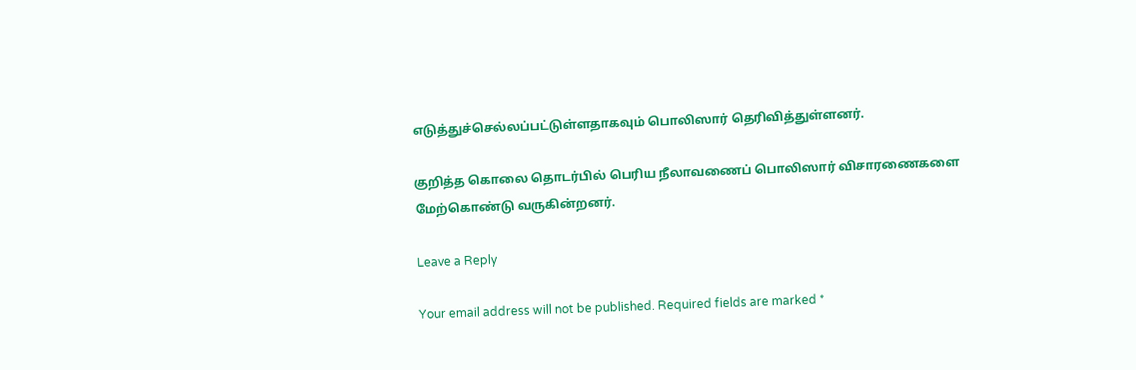எடுத்துச்செல்லப்பட்டுள்ளதாகவும் பொலிஸார் தெரிவித்துள்ளனர்.

குறித்த கொலை தொடர்பில் பெரிய நீலாவணைப் பொலிஸார் விசாரணைகளை மேற்கொண்டு வருகின்றனர்.

Leave a Reply

Your email address will not be published. Required fields are marked *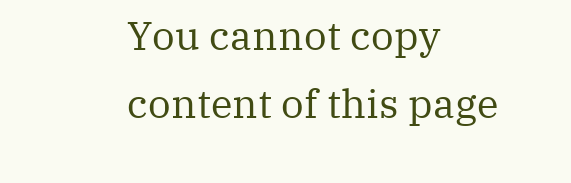You cannot copy content of this page